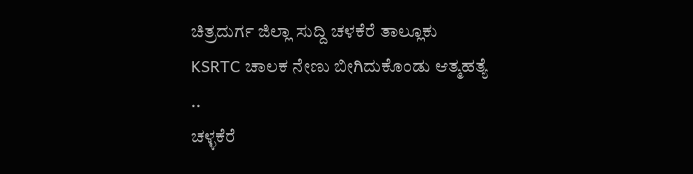ಚಿತ್ರದುರ್ಗ ಜಿಲ್ಲಾ ಸುದ್ದಿ ಚಳಕೆರೆ ತಾಲ್ಲೂಕು
KSRTC ಚಾಲಕ ನೇಣು ಬೀಗಿದುಕೊಂಡು ಆತ್ಮಹತ್ಯೆ ..
ಚಳ್ಳಕೆರೆ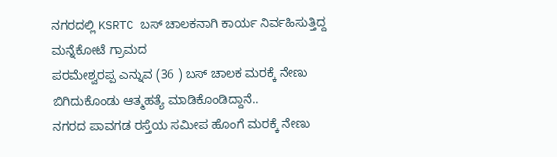ನಗರದಲ್ಲಿ KSRTC ಬಸ್ ಚಾಲಕನಾಗಿ ಕಾರ್ಯ ನಿರ್ವಹಿಸುತ್ತಿದ್ದ ಮನ್ನೆಕೋಟೆ ಗ್ರಾಮದ
ಪರಮೇಶ್ವರಪ್ಪ ಎನ್ನುವ (36 ) ಬಸ್ ಚಾಲಕ ಮರಕ್ಕೆ ನೇಣು ಬಿಗಿದುಕೊಂಡು ಆತ್ಮಹತ್ಯೆ ಮಾಡಿಕೊಂಡಿದ್ದಾನೆ..
ನಗರದ ಪಾವಗಡ ರಸ್ತೆಯ ಸಮೀಪ ಹೊಂಗೆ ಮರಕ್ಕೆ ನೇಣು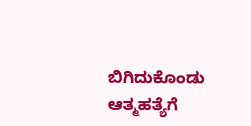ಬಿಗಿದುಕೊಂಡು ಆತ್ಮಹತ್ಯೆಗೆ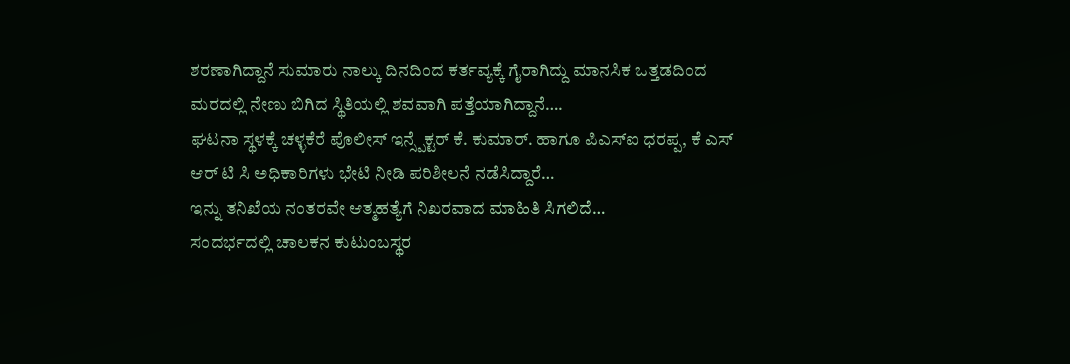ಶರಣಾಗಿದ್ದಾನೆ ಸುಮಾರು ನಾಲ್ಕು ದಿನದಿಂದ ಕರ್ತವ್ಯಕ್ಕೆ ಗೈರಾಗಿದ್ದು ಮಾನಸಿಕ ಒತ್ತಡದಿಂದ ಮರದಲ್ಲಿ ನೇಣು ಬಿಗಿದ ಸ್ಥಿತಿಯಲ್ಲಿ ಶವವಾಗಿ ಪತ್ತೆಯಾಗಿದ್ದಾನೆ….
ಘಟನಾ ಸ್ಥಳಕ್ಕೆ ಚಳ್ಳಕೆರೆ ಪೊಲೀಸ್ ಇನ್ಸ್ಪೆಕ್ಟರ್ ಕೆ. ಕುಮಾರ್. ಹಾಗೂ ಪಿಎಸ್ಐ ಧರಪ್ಪ, ಕೆ ಎಸ್ ಆರ್ ಟಿ ಸಿ ಅಧಿಕಾರಿಗಳು ಭೇಟಿ ನೀಡಿ ಪರಿಶೀಲನೆ ನಡೆಸಿದ್ದಾರೆ…
ಇನ್ನು ತನಿಖೆಯ ನಂತರವೇ ಆತ್ಮಹತ್ಯೆಗೆ ನಿಖರವಾದ ಮಾಹಿತಿ ಸಿಗಲಿದೆ…
ಸಂದರ್ಭದಲ್ಲಿ ಚಾಲಕನ ಕುಟುಂಬಸ್ಥರ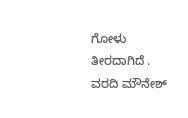ಗೋಳು ತೀರದಾಗಿದೆ .
ವರದಿ ಮೌನೇಶ್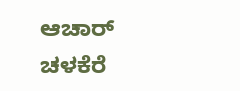ಆಚಾರ್ ಚಳಕೆರೆ